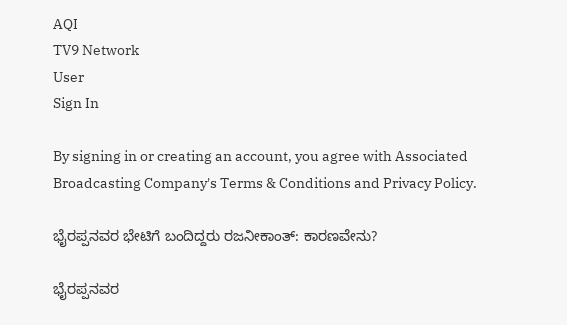AQI
TV9 Network
User
Sign In

By signing in or creating an account, you agree with Associated Broadcasting Company's Terms & Conditions and Privacy Policy.

ಭೈರಪ್ಪನವರ ಭೇಟಿಗೆ ಬಂದಿದ್ದರು ರಜನೀಕಾಂತ್: ಕಾರಣವೇನು?

ಭೈರಪ್ಪನವರ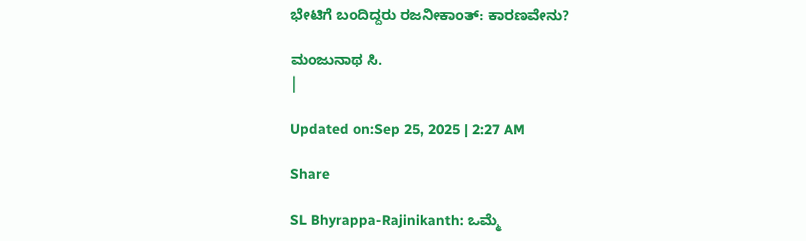ಭೇಟಿಗೆ ಬಂದಿದ್ದರು ರಜನೀಕಾಂತ್: ಕಾರಣವೇನು?

ಮಂಜುನಾಥ ಸಿ.
|

Updated on:Sep 25, 2025 | 2:27 AM

Share

SL Bhyrappa-Rajinikanth: ಒಮ್ಮೆ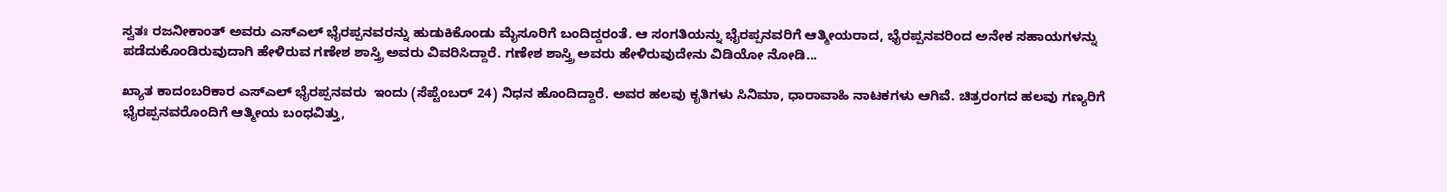ಸ್ವತಃ ರಜನೀಕಾಂತ್ ಅವರು ಎಸ್ಎಲ್ ಭೈರಪ್ಪನವರನ್ನು ಹುಡುಕಿಕೊಂಡು ಮೈಸೂರಿಗೆ ಬಂದಿದ್ದರಂತೆ. ಆ ಸಂಗತಿಯನ್ನು ಭೈರಪ್ಪನವರಿಗೆ ಆತ್ಮೀಯರಾದ, ಭೈರಪ್ಪನವರಿಂದ ಅನೇಕ ಸಹಾಯಗಳನ್ನು ಪಡೆದುಕೊಂಡಿರುವುದಾಗಿ ಹೇಳಿರುವ ಗಣೇಶ ಶಾಸ್ತ್ರಿ ಅವರು ವಿವರಿಸಿದ್ದಾರೆ. ಗಣೇಶ ಶಾಸ್ತ್ರಿ ಅವರು ಹೇಳಿರುವುದೇನು ವಿಡಿಯೋ ನೋಡಿ...

ಖ್ಯಾತ ಕಾದಂಬರಿಕಾರ ಎಸ್ಎಲ್ ಭೈರಪ್ಪನವರು  ಇಂದು (ಸೆಪ್ಟೆಂಬರ್ 24) ನಿಧನ ಹೊಂದಿದ್ದಾರೆ. ಅವರ ಹಲವು ಕೃತಿಗಳು ಸಿನಿಮಾ, ಧಾರಾವಾಹಿ ನಾಟಕಗಳು ಆಗಿವೆ. ಚಿತ್ರರಂಗದ ಹಲವು ಗಣ್ಯರಿಗೆ ಭೈರಪ್ಪನವರೊಂದಿಗೆ ಆತ್ಮೀಯ ಬಂಧವಿತ್ತು,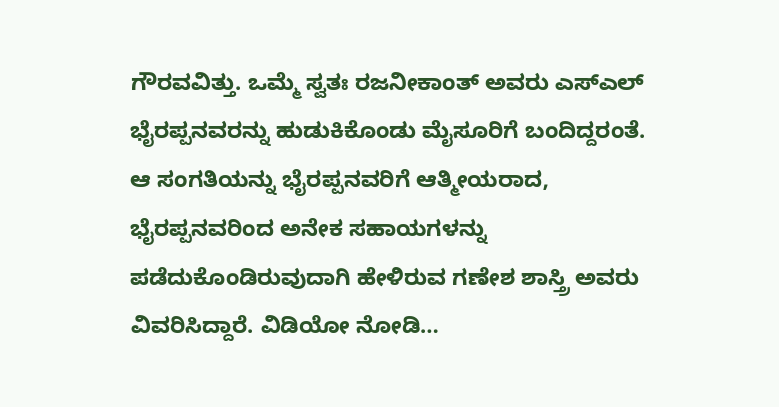ಗೌರವವಿತ್ತು. ಒಮ್ಮೆ ಸ್ವತಃ ರಜನೀಕಾಂತ್ ಅವರು ಎಸ್ಎಲ್ ಭೈರಪ್ಪನವರನ್ನು ಹುಡುಕಿಕೊಂಡು ಮೈಸೂರಿಗೆ ಬಂದಿದ್ದರಂತೆ. ಆ ಸಂಗತಿಯನ್ನು ಭೈರಪ್ಪನವರಿಗೆ ಆತ್ಮೀಯರಾದ, ಭೈರಪ್ಪನವರಿಂದ ಅನೇಕ ಸಹಾಯಗಳನ್ನು ಪಡೆದುಕೊಂಡಿರುವುದಾಗಿ ಹೇಳಿರುವ ಗಣೇಶ ಶಾಸ್ತ್ರಿ ಅವರು ವಿವರಿಸಿದ್ದಾರೆ. ವಿಡಿಯೋ ನೋಡಿ…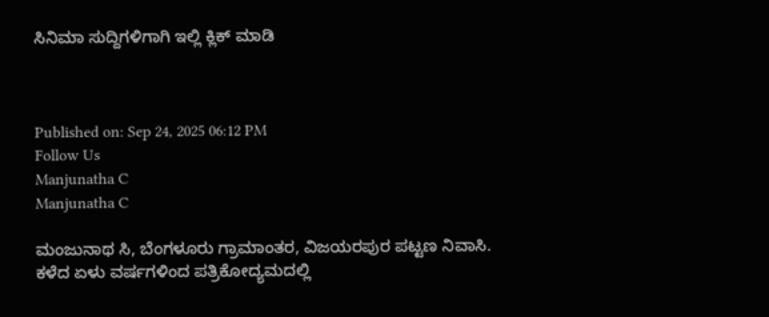ಸಿನಿಮಾ ಸುದ್ದಿಗಳಿಗಾಗಿ ಇಲ್ಲಿ ಕ್ಲಿಕ್ ಮಾಡಿ



Published on: Sep 24, 2025 06:12 PM
Follow Us
Manjunatha C
Manjunatha C

ಮಂಜುನಾಥ ಸಿ, ಬೆಂಗಳೂರು ಗ್ರಾಮಾಂತರ, ವಿಜಯರಪುರ ಪಟ್ಟಣ ನಿವಾಸಿ. ಕಳೆದ ಏಳು ವರ್ಷಗಳಿಂದ ಪತ್ರಿಕೋದ್ಯಮದಲ್ಲಿ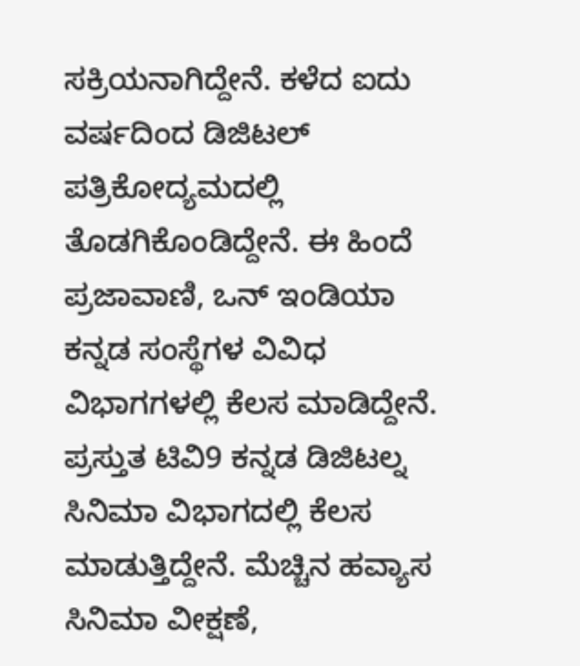ಸಕ್ರಿಯನಾಗಿದ್ದೇನೆ. ಕಳೆದ ಐದು ವರ್ಷದಿಂದ ಡಿಜಿಟಲ್ ಪತ್ರಿಕೋದ್ಯಮದಲ್ಲಿ ತೊಡಗಿಕೊಂಡಿದ್ದೇನೆ. ಈ ಹಿಂದೆ ಪ್ರಜಾವಾಣಿ, ಒನ್ ಇಂಡಿಯಾ ಕನ್ನಡ ಸಂಸ್ಥೆಗಳ ವಿವಿಧ ವಿಭಾಗಗಳಲ್ಲಿ ಕೆಲಸ ಮಾಡಿದ್ದೇನೆ. ಪ್ರಸ್ತುತ ಟಿವಿ9 ಕನ್ನಡ ಡಿಜಿಟಲ್ನ ಸಿನಿಮಾ ವಿಭಾಗದಲ್ಲಿ ಕೆಲಸ ಮಾಡುತ್ತಿದ್ದೇನೆ. ಮೆಚ್ಚಿನ ಹವ್ಯಾಸ ಸಿನಿಮಾ ವೀಕ್ಷಣೆ,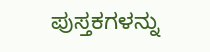ಪುಸ್ತಕಗಳನ್ನು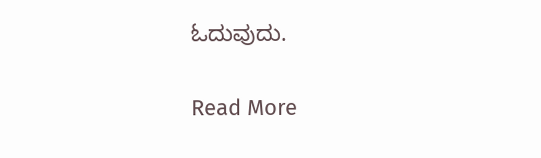ಓದುವುದು.

Read More